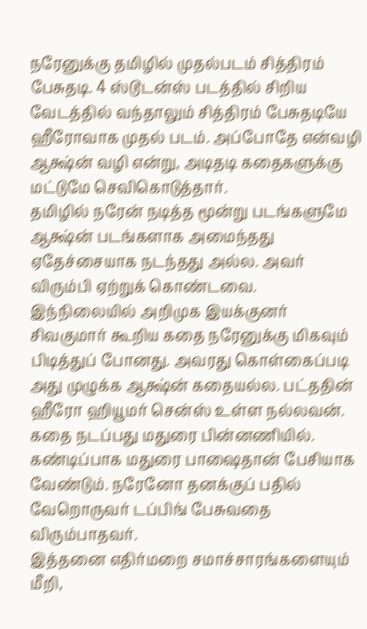நரேனுக்கு தமிழில் முதல்படம் சித்திரம் பேசுதடி. 4 ஸ்டூடன்ஸ் படத்தில் சிறிய வேடத்தில் வந்தாலும் சித்திரம் பேசுதடியே ஹீரோவாக முதல் படம். அப்போதே என்வழி ஆக்ஷ்ன் வழி என்று, அடிதடி கதைகளுக்கு மட்டுமே செவிகொடுத்தார்.
தமிழில் நரேன் நடித்த மூன்று படங்களுமே ஆக்ஷ்ன் படங்களாக அமைந்தது ஏதேச்சையாக நடந்தது அல்ல. அவர் விரும்பி ஏற்றுக் கொண்டவை.
இந்நிலையில் அறிமுக இயக்குனர் சிவகுமார் கூறிய கதை நரேனுக்கு மிகவும் பிடித்துப் போனது. அவரது கொள்கைப்படி அது முழுக்க ஆக்ஷ்ன் கதையல்ல. பட்ததின் ஹீரோ ஹியூமர் சென்ஸ் உள்ள நல்லவன். கதை நடப்பது மதுரை பின்னணியில். கண்டிப்பாக மதுரை பாஷைதான் பேசியாக வேண்டும். நரேனோ தனக்குப் பதில் வேறொருவர் டப்பிங் பேசுவதை விரும்பாதவர்.
இத்தனை எதிர்மறை சமாச்சாரங்களையும் மீறி,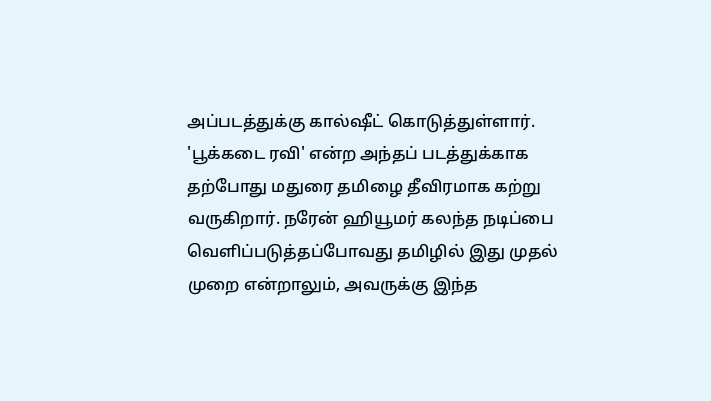அப்படத்துக்கு கால்ஷீட் கொடுத்துள்ளார். 'பூக்கடை ரவி' என்ற அந்தப் படத்துக்காக தற்போது மதுரை தமிழை தீவிரமாக கற்று வருகிறார். நரேன் ஹியூமர் கலந்த நடிப்பை வெளிப்படுத்தப்போவது தமிழில் இது முதல் முறை என்றாலும், அவருக்கு இந்த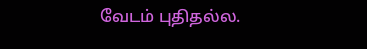வேடம் புதிதல்ல.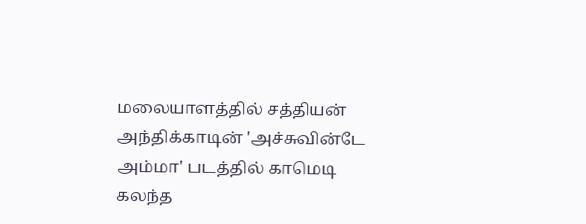மலையாளத்தில் சத்தியன் அந்திக்காடின் 'அச்சுவின்டே அம்மா' படத்தில் காமெடி கலந்த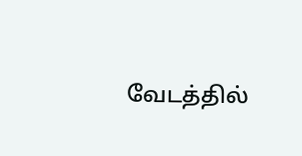வேடத்தில்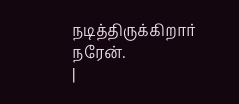நடித்திருக்கிறார் நரேன்.
|